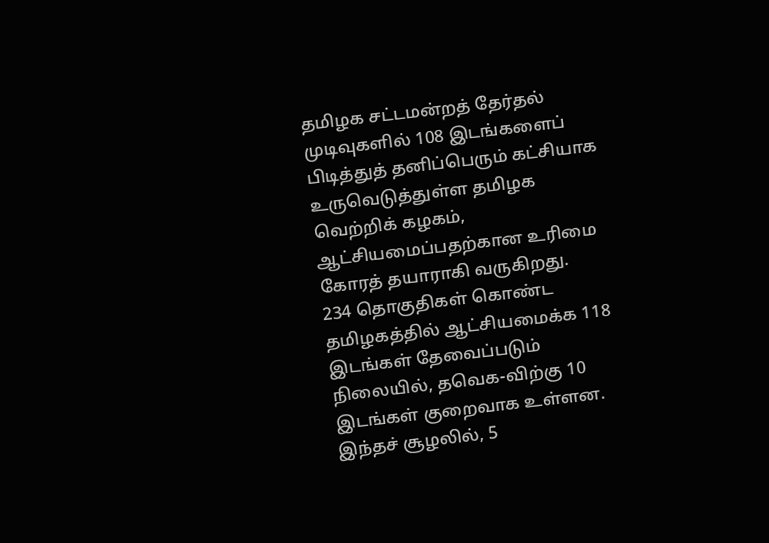தமிழக சட்டமன்றத் தேர்தல் முடிவுகளில் 108 இடங்களைப் பிடித்துத் தனிப்பெரும் கட்சியாக உருவெடுத்துள்ள தமிழக வெற்றிக் கழகம், ஆட்சியமைப்பதற்கான உரிமை கோரத் தயாராகி வருகிறது.
234 தொகுதிகள் கொண்ட தமிழகத்தில் ஆட்சியமைக்க 118 இடங்கள் தேவைப்படும் நிலையில், தவெக-விற்கு 10 இடங்கள் குறைவாக உள்ளன. இந்தச் சூழலில், 5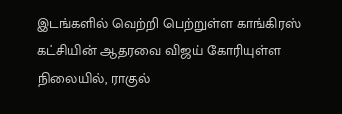இடங்களில் வெற்றி பெற்றுள்ள காங்கிரஸ் கட்சியின் ஆதரவை விஜய் கோரியுள்ள நிலையில், ராகுல்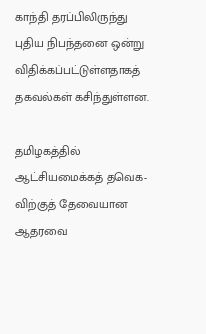காந்தி தரப்பிலிருந்து புதிய நிபந்தனை ஒன்று விதிக்கப்பட்டுள்ளதாகத் தகவல்கள் கசிந்துள்ளன.

தமிழகத்தில் ஆட்சியமைக்கத் தவெக-விற்குத் தேவையான ஆதரவை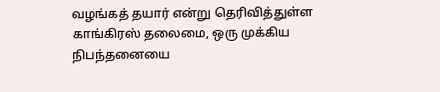வழங்கத் தயார் என்று தெரிவித்துள்ள காங்கிரஸ் தலைமை, ஒரு முக்கிய நிபந்தனையை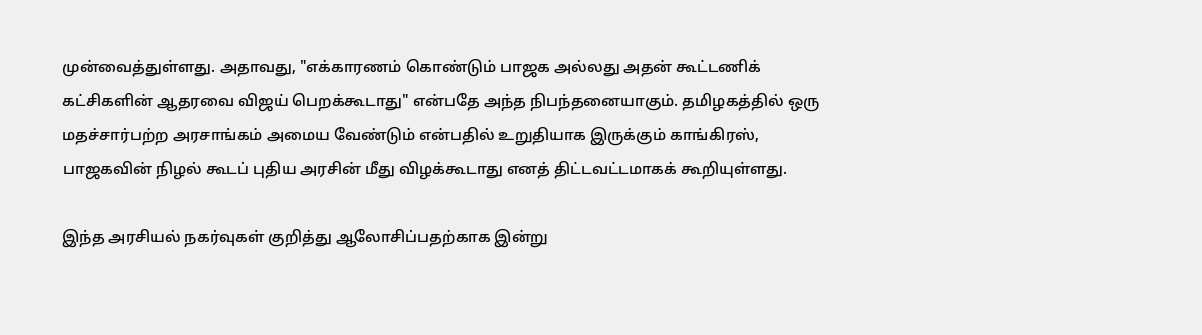முன்வைத்துள்ளது. அதாவது, "எக்காரணம் கொண்டும் பாஜக அல்லது அதன் கூட்டணிக் கட்சிகளின் ஆதரவை விஜய் பெறக்கூடாது" என்பதே அந்த நிபந்தனையாகும். தமிழகத்தில் ஒரு மதச்சார்பற்ற அரசாங்கம் அமைய வேண்டும் என்பதில் உறுதியாக இருக்கும் காங்கிரஸ், பாஜகவின் நிழல் கூடப் புதிய அரசின் மீது விழக்கூடாது எனத் திட்டவட்டமாகக் கூறியுள்ளது.

இந்த அரசியல் நகர்வுகள் குறித்து ஆலோசிப்பதற்காக இன்று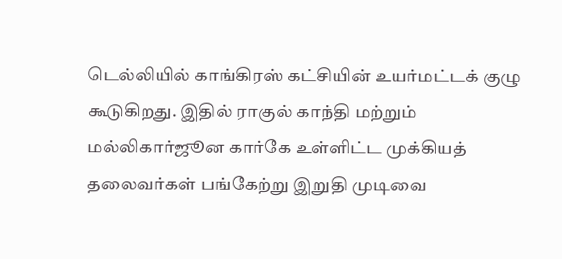டெல்லியில் காங்கிரஸ் கட்சியின் உயர்மட்டக் குழு கூடுகிறது. இதில் ராகுல் காந்தி மற்றும் மல்லிகார்ஜூன கார்கே உள்ளிட்ட முக்கியத் தலைவர்கள் பங்கேற்று இறுதி முடிவை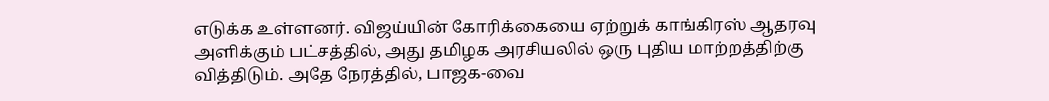எடுக்க உள்ளனர். விஜய்யின் கோரிக்கையை ஏற்றுக் காங்கிரஸ் ஆதரவு அளிக்கும் பட்சத்தில், அது தமிழக அரசியலில் ஒரு புதிய மாற்றத்திற்கு வித்திடும். அதே நேரத்தில், பாஜக-வை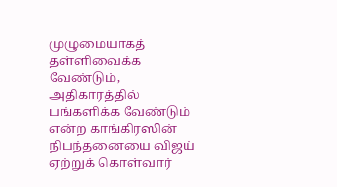முழுமையாகத் தள்ளிவைக்க வேண்டும், அதிகாரத்தில் பங்களிக்க வேண்டும் என்ற காங்கிரஸின் நிபந்தனையை விஜய் ஏற்றுக் கொள்வார்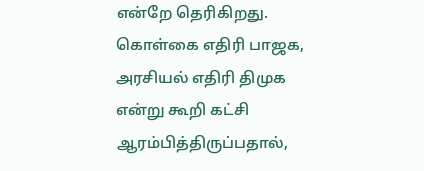என்றே தெரிகிறது. கொள்கை எதிரி பாஜக, அரசியல் எதிரி திமுக என்று கூறி கட்சி ஆரம்பித்திருப்பதால்,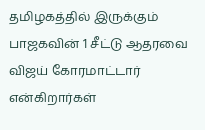தமிழகத்தில் இருக்கும் பாஜகவின் 1 சீட்டு ஆதரவை விஜய் கோரமாட்டார் என்கிறார்கள்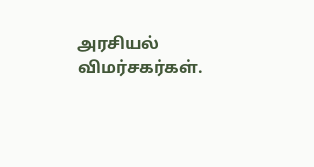அரசியல் விமர்சகர்கள்.